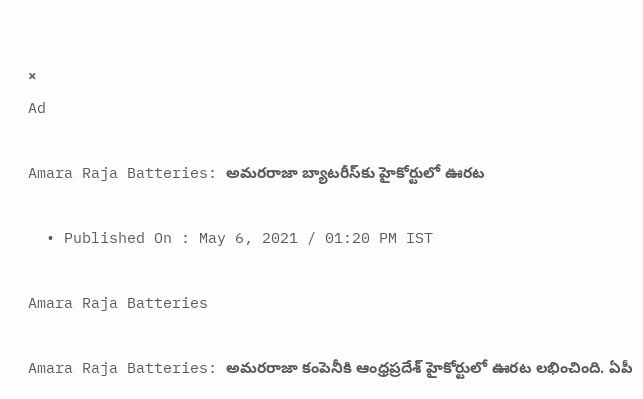×
Ad

Amara Raja Batteries: అమరరాజా బ్యాటరీస్‌కు హైకోర్టులో ఊరట

  • Published On : May 6, 2021 / 01:20 PM IST

Amara Raja Batteries

Amara Raja Batteries: అమరరాజా కంపెనీకి ఆంధ్రప్రదేశ్ హైకోర్టులో ఊరట లభించింది. ఏపీ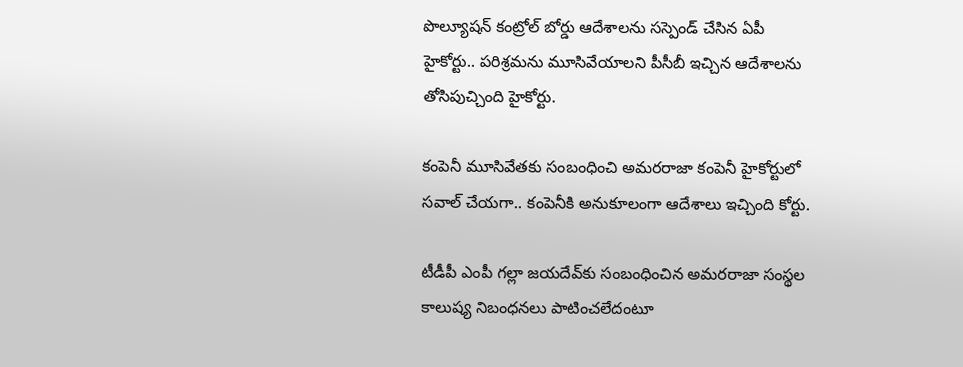పొల్యూషన్ కంట్రోల్ బోర్డు ఆదేశాలను సస్పెండ్ చేసిన ఏపీ హైకోర్టు.. పరిశ్రమను మూసివేయాలని పీసీబీ ఇచ్చిన ఆదేశాలను తోసిపుచ్చింది హైకోర్టు.

కంపెనీ మూసివేతకు సంబంధించి అమరరాజా కంపెనీ హైకోర్టులో సవాల్ చేయగా.. కంపెనీకి అనుకూలంగా ఆదేశాలు ఇచ్చింది కోర్టు.

టీడీపీ ఎంపీ గ‌ల్లా జ‌య‌దేవ్‌కు సంబంధించిన‌ అమరరాజా సంస్థల కాలుష్య నిబంధనలు పాటించలేదంటూ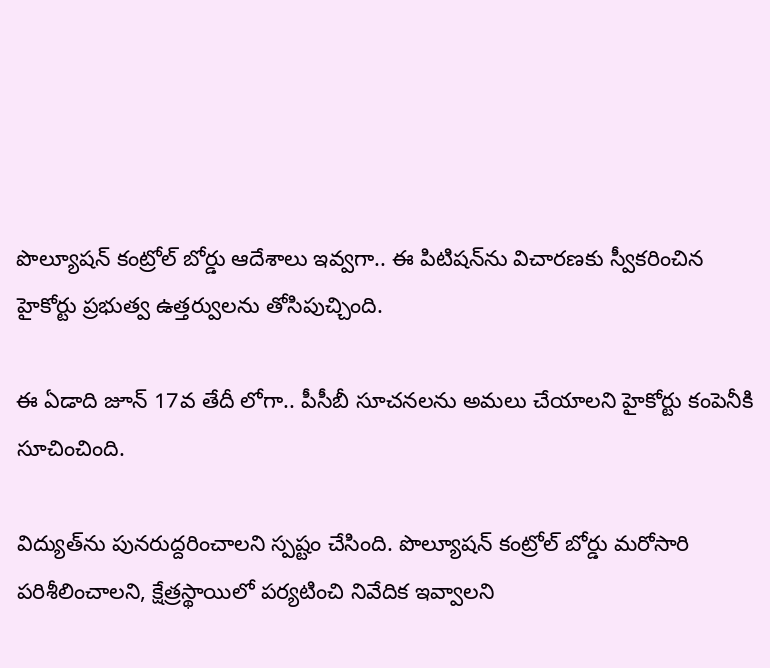పొల్యూష‌న్ కంట్రోల్ బోర్డు ఆదేశాలు ఇవ్వగా.. ఈ పిటిషన్‌ను విచారణకు స్వీకరించిన హైకోర్టు ప్రభుత్వ ఉత్తర్వులను తోసిపుచ్చింది.

ఈ ఏడాది జూన్ 17వ తేదీ లోగా.. పీసీబీ సూచనలను అమలు చేయాలని హైకోర్టు కంపెనీకి సూచించింది.

విద్యుత్‌ను పునరుద్దరించాలని స్పష్టం చేసింది. పొల్యూష‌న్ కంట్రోల్ బోర్డు మ‌రోసారి ప‌రిశీలించాల‌ని, క్షేత్ర‌స్థాయిలో ప‌ర్య‌టించి నివేదిక ఇవ్వాల‌ని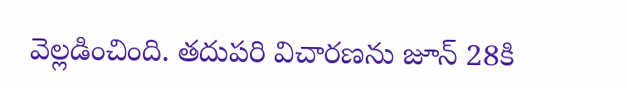వెల్లడించింది. తదుపరి విచారణను జూన్‌ 28కి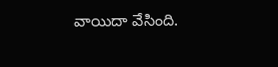వాయిదా వేసింది.